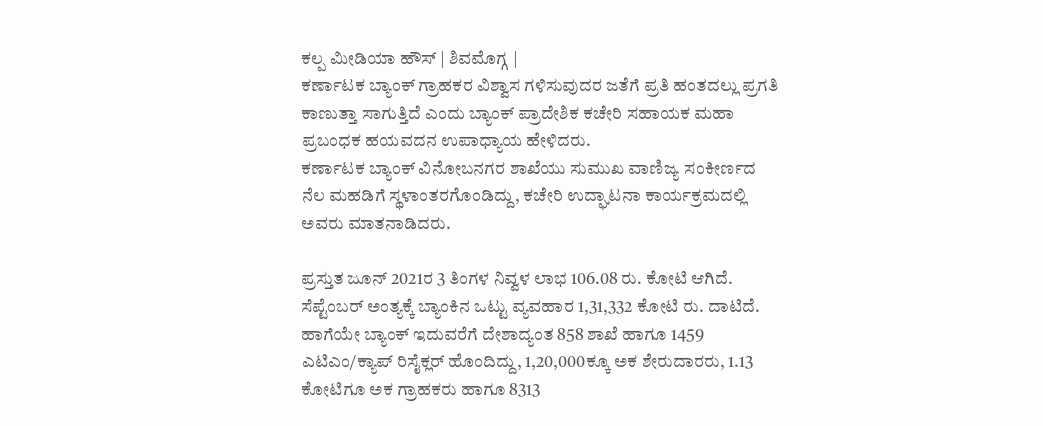ಕಲ್ಪ ಮೀಡಿಯಾ ಹೌಸ್ | ಶಿವಮೊಗ್ಗ |
ಕರ್ಣಾಟಕ ಬ್ಯಾಂಕ್ ಗ್ರಾಹಕರ ವಿಶ್ವಾಸ ಗಳಿಸುವುದರ ಜತೆಗೆ ಪ್ರತಿ ಹಂತದಲ್ಲು ಪ್ರಗತಿ ಕಾಣುತ್ತಾ ಸಾಗುತ್ತಿದೆ ಎಂದು ಬ್ಯಾಂಕ್ ಪ್ರಾದೇಶಿಕ ಕಚೇರಿ ಸಹಾಯಕ ಮಹಾ ಪ್ರಬಂಧಕ ಹಯವದನ ಉಪಾಧ್ಯಾಯ ಹೇಳಿದರು.
ಕರ್ಣಾಟಕ ಬ್ಯಾಂಕ್ ವಿನೋಬನಗರ ಶಾಖೆಯು ಸುಮುಖ ವಾಣಿಜ್ಯ ಸಂಕೀರ್ಣದ ನೆಲ ಮಹಡಿಗೆ ಸ್ಥಳಾಂತರಗೊಂಡಿದ್ದು, ಕಚೇರಿ ಉದ್ಘಾಟನಾ ಕಾರ್ಯಕ್ರಮದಲ್ಲಿ ಅವರು ಮಾತನಾಡಿದರು.

ಪ್ರಸ್ತುತ ಜೂನ್ 2021ರ 3 ತಿಂಗಳ ನಿವ್ವಳ ಲಾಭ 106.08 ರು. ಕೋಟಿ ಆಗಿದೆ. ಸೆಪ್ಟೆಂಬರ್ ಅಂತ್ಯಕ್ಕೆ ಬ್ಯಾಂಕಿನ ಒಟ್ಟು ವ್ಯವಹಾರ 1,31,332 ಕೋಟಿ ರು. ದಾಟಿದೆ. ಹಾಗೆಯೇ ಬ್ಯಾಂಕ್ ಇದುವರೆಗೆ ದೇಶಾದ್ಯಂತ 858 ಶಾಖೆ ಹಾಗೂ 1459 ಎಟಿಎಂ/ಕ್ಯಾಪ್ ರಿಸೈಕ್ಲರ್ ಹೊಂದಿದ್ದು, 1,20,000ಕ್ಕೂ ಅಕ ಶೇರುದಾರರು, 1.13 ಕೋಟಿಗೂ ಅಕ ಗ್ರಾಹಕರು ಹಾಗೂ 8313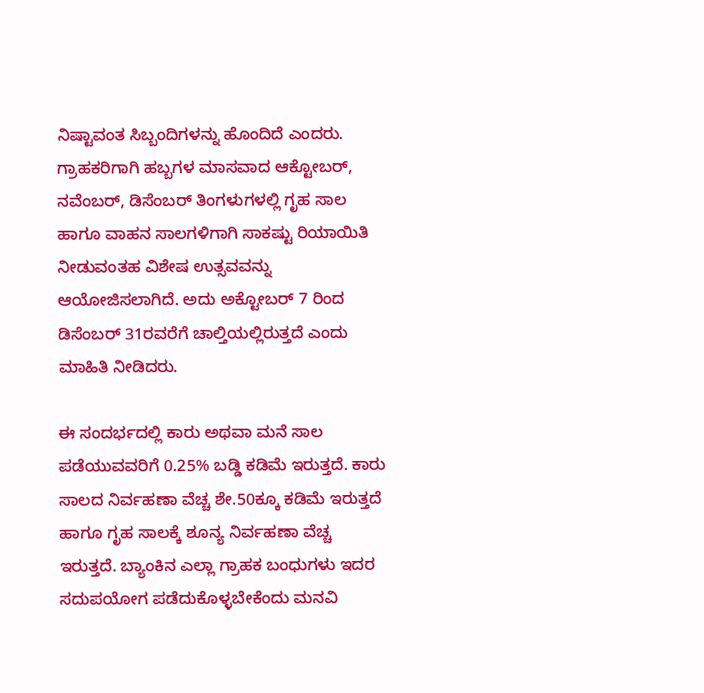ನಿಷ್ಟಾವಂತ ಸಿಬ್ಬಂದಿಗಳನ್ನು ಹೊಂದಿದೆ ಎಂದರು.
ಗ್ರಾಹಕರಿಗಾಗಿ ಹಬ್ಬಗಳ ಮಾಸವಾದ ಆಕ್ಟೋಬರ್, ನವೆಂಬರ್, ಡಿಸೆಂಬರ್ ತಿಂಗಳುಗಳಲ್ಲಿ ಗೃಹ ಸಾಲ ಹಾಗೂ ವಾಹನ ಸಾಲಗಳಿಗಾಗಿ ಸಾಕಷ್ಟು ರಿಯಾಯಿತಿ ನೀಡುವಂತಹ ವಿಶೇಷ ಉತ್ಸವವನ್ನು ಆಯೋಜಿಸಲಾಗಿದೆ. ಅದು ಅಕ್ಟೋಬರ್ 7 ರಿಂದ ಡಿಸೆಂಬರ್ 31ರವರೆಗೆ ಚಾಲ್ತಿಯಲ್ಲಿರುತ್ತದೆ ಎಂದು ಮಾಹಿತಿ ನೀಡಿದರು.

ಈ ಸಂದರ್ಭದಲ್ಲಿ ಕಾರು ಅಥವಾ ಮನೆ ಸಾಲ ಪಡೆಯುವವರಿಗೆ 0.25% ಬಡ್ಡಿ ಕಡಿಮೆ ಇರುತ್ತದೆ. ಕಾರು ಸಾಲದ ನಿರ್ವಹಣಾ ವೆಚ್ಚ ಶೇ.50ಕ್ಕೂ ಕಡಿಮೆ ಇರುತ್ತದೆ ಹಾಗೂ ಗೃಹ ಸಾಲಕ್ಕೆ ಶೂನ್ಯ ನಿರ್ವಹಣಾ ವೆಚ್ಚ ಇರುತ್ತದೆ. ಬ್ಯಾಂಕಿನ ಎಲ್ಲಾ ಗ್ರಾಹಕ ಬಂಧುಗಳು ಇದರ ಸದುಪಯೋಗ ಪಡೆದುಕೊಳ್ಳಬೇಕೆಂದು ಮನವಿ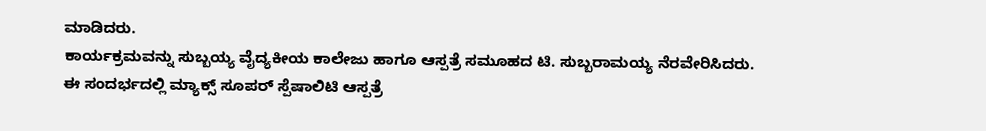ಮಾಡಿದರು.
ಕಾರ್ಯಕ್ರಮವನ್ನು ಸುಬ್ಬಯ್ಯ ವೈದ್ಯಕೀಯ ಕಾಲೇಜು ಹಾಗೂ ಆಸ್ಪತ್ರೆ ಸಮೂಹದ ಟಿ. ಸುಬ್ಬರಾಮಯ್ಯ ನೆರವೇರಿಸಿದರು.
ಈ ಸಂದರ್ಭದಲ್ಲಿ ಮ್ಯಾಕ್ಸ್ ಸೂಪರ್ ಸ್ಪೆಷಾಲಿಟಿ ಆಸ್ಪತ್ರೆ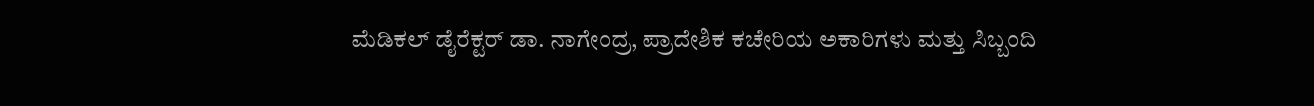ಮೆಡಿಕಲ್ ಡೈರೆಕ್ಟರ್ ಡಾ. ನಾಗೇಂದ್ರ, ಪ್ರಾದೇಶಿಕ ಕಚೇರಿಯ ಅಕಾರಿಗಳು ಮತ್ತು ಸಿಬ್ಬಂದಿ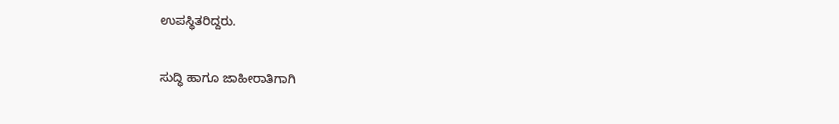ಉಪಸ್ಥಿತರಿದ್ದರು.

ಸುದ್ಧಿ ಹಾಗೂ ಜಾಹೀರಾತಿಗಾಗಿ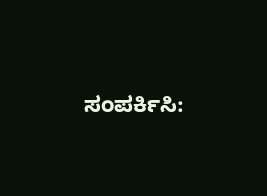ಸಂಪರ್ಕಿಸಿ: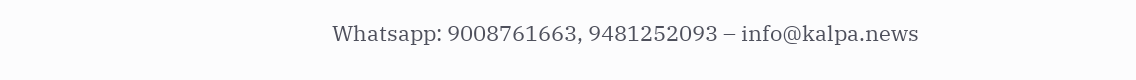Whatsapp: 9008761663, 9481252093 – info@kalpa.news